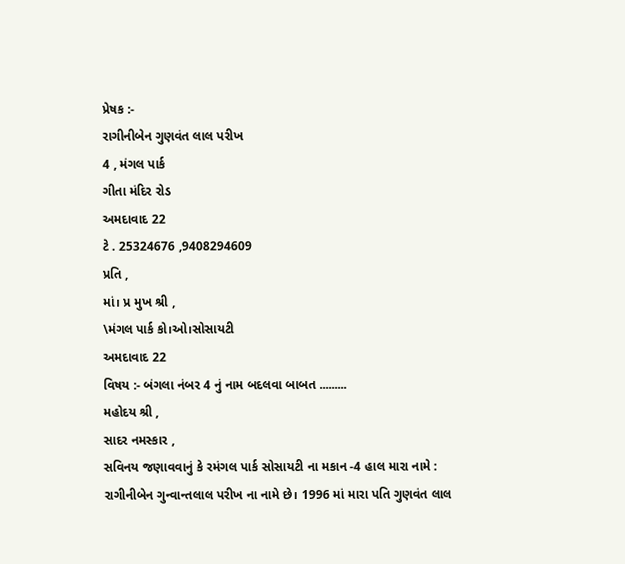પ્રેષક :-
રાગીનીબેન ગુણવંત લાલ પરીખ
4 , મંગલ પાર્ક
ગીતા મંદિર રોડ
અમદાવાદ 22
ટે . 25324676 ,9408294609
પ્રતિ ,
માં। પ્ર મુખ શ્રી ,
\મંગલ પાર્ક કો।ઓ।સોસાયટી
અમદાવાદ 22
વિષય :- બંગલા નંબર 4 નું નામ બદલવા બાબત .........
મહોદય શ્રી ,
સાદર નમસ્કાર ,
સવિનય જણાવવાનું કે રમંગલ પાર્ક સોસાયટી ના મકાન -4 હાલ મારા નામે : રાગીનીબેન ગુન્વાન્તલાલ પરીખ ના નામે છે। 1996 માં મારા પતિ ગુણવંત લાલ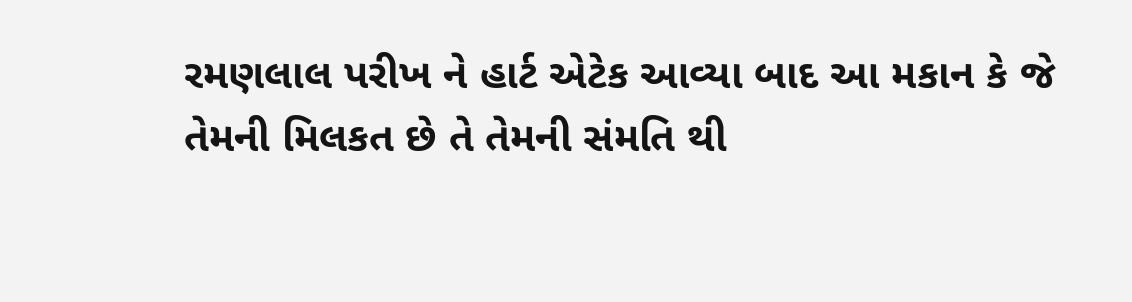રમણલાલ પરીખ ને હાર્ટ એટેક આવ્યા બાદ આ મકાન કે જે તેમની મિલકત છે તે તેમની સંમતિ થી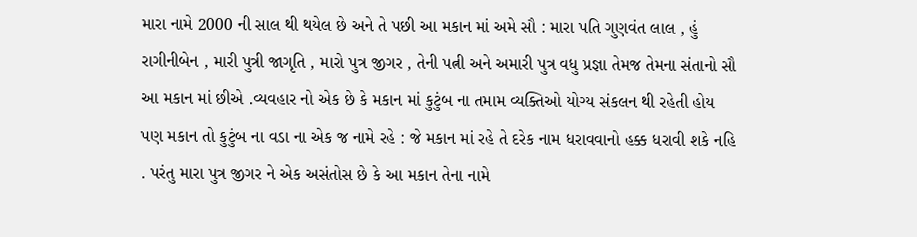મારા નામે 2000 ની સાલ થી થયેલ છે અને તે પછી આ મકાન માં અમે સૌ : મારા પતિ ગુણવંત લાલ , હું રાગીનીબેન , મારી પુત્રી જાગૃતિ , મારો પુત્ર જીગર , તેની પત્ની અને અમારી પુત્ર વધુ પ્રજ્ઞા તેમજ તેમના સંતાનો સૌ આ મકાન માં છીએ .વ્યવહાર નો એક છે કે મકાન માં કુટુંબ ના તમામ વ્યક્તિઓ યોગ્ય સંકલન થી રહેતી હોય પણ મકાન તો કુટુંબ ના વડા ના એક જ નામે રહે : જે મકાન માં રહે તે દરેક નામ ધરાવવાનો હક્ક ધરાવી શકે નહિ . પરંતુ મારા પુત્ર જીગર ને એક અસંતોસ છે કે આ મકાન તેના નામે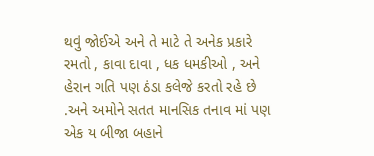થવું જોઈએ અને તે માટે તે અનેક પ્રકારે રમતો , કાવા દાવા , ધક ધમકીઓ , અને હેરાન ગતિ પણ ઠંડા કલેજે કરતો રહે છે .અને અમોને સતત માનસિક તનાવ માં પણ એક ય બીજા બહાને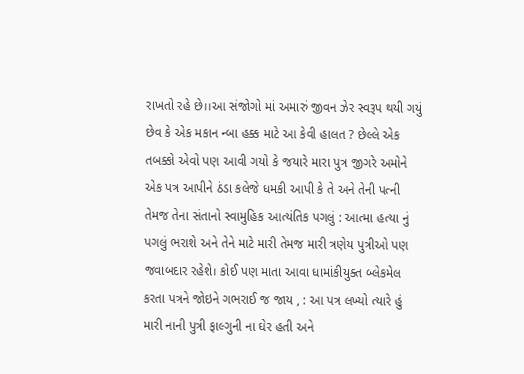રાખતો રહે છે।।આ સંજોગો માં અમારું જીવન ઝેર સ્વરૂપ થયી ગયું છેવ કે એક મકાન ન્બા હક્ક માટે આ કેવી હાલત ? છેલ્લે એક તબક્કો એવો પણ આવી ગયો કે જયારે મારા પુત્ર જીગરે અમોને એક પત્ર આપીને ઠંડા કલેજે ધમકી આપી કે તે અને તેની પત્ની તેમજ તેના સંતાનો સ્વામુહિક આત્યંતિક પગલું : આત્મા હત્યા નું પગલું ભરાશે અને તેને માટે મારી તેમજ મારી ત્રણેય પુત્રીઓ પણ જવાબદાર રહેશે। કોઈ પણ માતા આવા ધામાંકીયુક્ત બ્લેકમેલ કરતા પત્રને જોઇને ગભરાઈ જ જાય , : આ પત્ર લખ્યો ત્યારે હું મારી નાની પુત્રી ફાલ્ગુની ના ઘેર હતી અને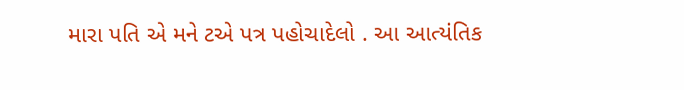મારા પતિ એ મને ટએ પત્ર પહોચાદેલો . આ આત્યંતિક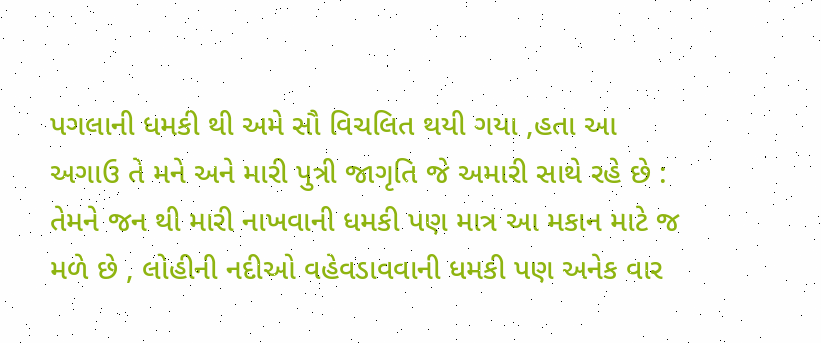પગલાની ધમકી થી અમે સૌ વિચલિત થયી ગયા ,હતા આ અગાઉ તે મને અને મારી પુત્રી જાગૃતિ જે અમારી સાથે રહે છે : તેમને જન થી મારી નાખવાની ધમકી પણ માત્ર આ મકાન માટે જ મળે છે , લોહીની નદીઓ વહેવડાવવાની ધમકી પણ અનેક વાર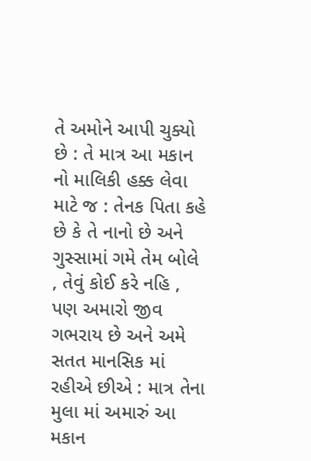તે અમોને આપી ચુક્યો છે : તે માત્ર આ મકાન નો માલિકી હક્ક લેવા માટે જ : તેનક પિતા કહે છે કે તે નાનો છે અને ગુસ્સામાં ગમે તેમ બોલે , તેવું કોઈ કરે નહિ , પણ અમારો જીવ ગભરાય છે અને અમે સતત માનસિક માં રહીએ છીએ : માત્ર તેના મુલા માં અમારું આ મકાન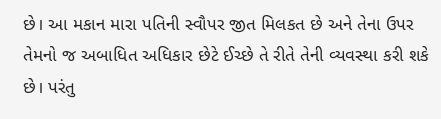છે। આ મકાન મારા પતિની સ્વૌપર જીત મિલકત છે અને તેના ઉપર તેમનો જ અબાધિત અધિકાર છેટે ઈચ્છે તે રીતે તેની વ્યવસ્થા કરી શકે છે। પરંતુ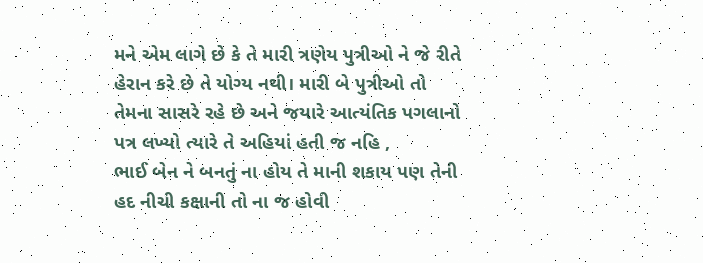મને એમ લાગે છે કે તે મારી ત્રણેય પુત્રીઓ ને જે રીતે હેરાન કરે છે તે યોગ્ય નથી। મારી બે પુત્રીઓ તો તેમના સાસરે રહે છે અને જયારે આત્યંતિક પગલાનો પત્ર લખ્યો ત્યારે તે અહિયાં હતી જ નહિ ,
ભાઈ બેન ને બનતું ના હોય તે માની શકાય પણ તેની હદ નીચી કક્ષાની તો ના જ હોવી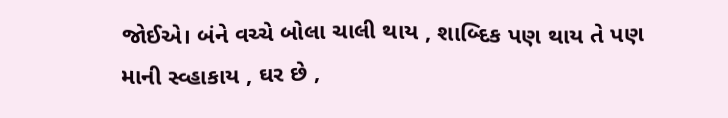જોઈએ। બંને વચ્ચે બોલા ચાલી થાય , શાબ્દિક પણ થાય તે પણ માની સ્વ્હાકાય , ઘર છે ,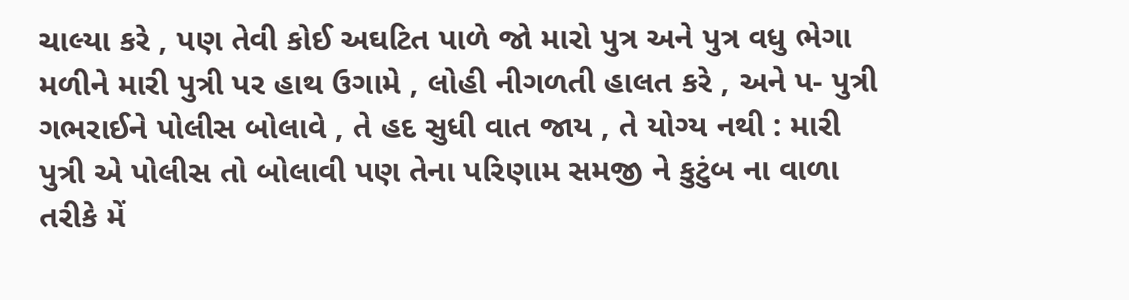ચાલ્યા કરે , પણ તેવી કોઈ અઘટિત પાળે જો મારો પુત્ર અને પુત્ર વધુ ભેગા મળીને મારી પુત્રી પર હાથ ઉગામે , લોહી નીગળતી હાલત કરે , અને પ- પુત્રી ગભરાઈને પોલીસ બોલાવે , તે હદ સુધી વાત જાય , તે યોગ્ય નથી : મારી પુત્રી એ પોલીસ તો બોલાવી પણ તેના પરિણામ સમજી ને કુટુંબ ના વાળા તરીકે મેં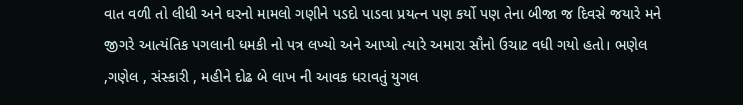વાત વળી તો લીધી અને ઘરનો મામલો ગણીને પડદો પાડવા પ્રયત્ન પણ કર્યો પણ તેના બીજા જ દિવસે જયારે મને જીગરે આત્યંતિક પગલાની ધમકી નો પત્ર લખ્યો અને આપ્યો ત્યારે અમારા સૌનો ઉચાટ વધી ગયો હતો। ભણેલ ,ગણેલ , સંસ્કારી , મહીને દોઢ બે લાખ ની આવક ધરાવતું યુગલ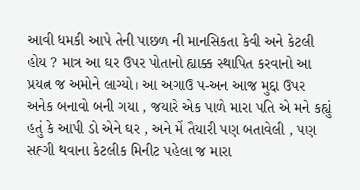આવી ધમકી આપે તેની પાછળ ની માનસિકતા કેવી અને કેટલી હોય ? માત્ર આ ઘર ઉપર પોતાનો હ્યાક્ક સ્થાપિત કરવાનો આ પ્રયત્ન જ અમોને લાગ્યો। આ અગાઉ પ-અન આજ મુદ્દા ઉપર અનેક બનાવો બની ગયા , જયારે એક પાળે મારા પતિ એ મને કહ્યું હતું કે આપી ડો એને ઘર , અને મેં તૈયારી પણ બતાવેલી , પણ સહ્ગી થવાના કેટલીક મિનીટ પહેલા જ મારા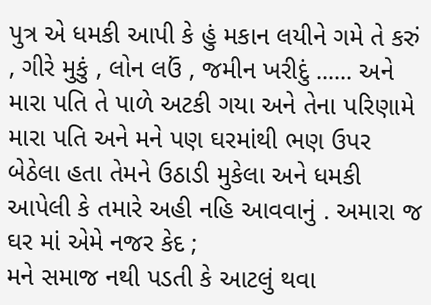પુત્ર એ ધમકી આપી કે હું મકાન લયીને ગમે તે કરું , ગીરે મુકું , લોન લઉં , જમીન ખરીદું ...... અને મારા પતિ તે પાળે અટકી ગયા અને તેના પરિણામે મારા પતિ અને મને પણ ઘરમાંથી ભણ ઉપર બેઠેલા હતા તેમને ઉઠાડી મુકેલા અને ધમકી આપેલી કે તમારે અહી નહિ આવવાનું . અમારા જ ઘર માં એમે નજર કેદ ;
મને સમાજ નથી પડતી કે આટલું થવા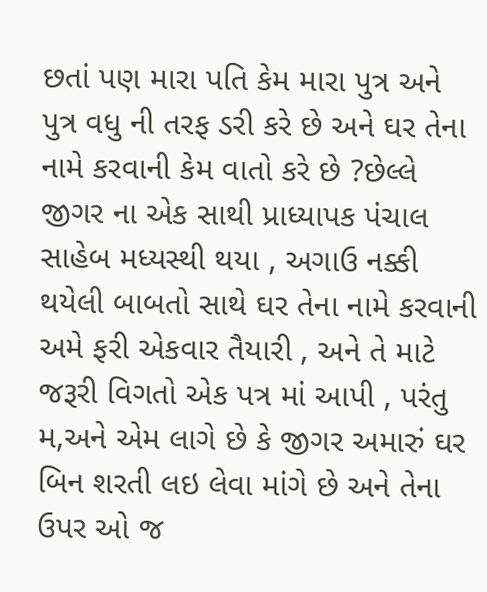છતાં પણ મારા પતિ કેમ મારા પુત્ર અને પુત્ર વધુ ની તરફ ડરી કરે છે અને ઘર તેના નામે કરવાની કેમ વાતો કરે છે ?છેલ્લે જીગર ના એક સાથી પ્રાધ્યાપક પંચાલ સાહેબ મધ્યસ્થી થયા , અગાઉ નક્કી થયેલી બાબતો સાથે ઘર તેના નામે કરવાની અમે ફરી એકવાર તૈયારી , અને તે માટે જરૂરી વિગતો એક પત્ર માં આપી , પરંતુ મ,અને એમ લાગે છે કે જીગર અમારું ઘર બિન શરતી લઇ લેવા માંગે છે અને તેના ઉપર ઓ જ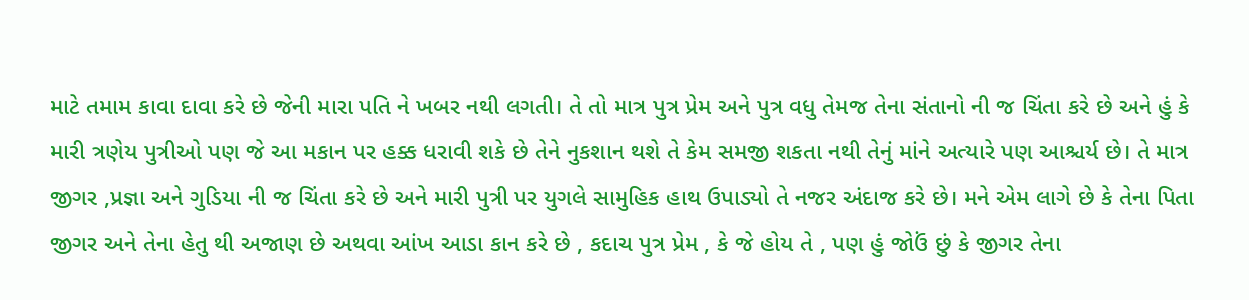માટે તમામ કાવા દાવા કરે છે જેની મારા પતિ ને ખબર નથી લગતી। તે તો માત્ર પુત્ર પ્રેમ અને પુત્ર વધુ તેમજ તેના સંતાનો ની જ ચિંતા કરે છે અને હું કે મારી ત્રણેય પુત્રીઓ પણ જે આ મકાન પર હક્ક ધરાવી શકે છે તેને નુકશાન થશે તે કેમ સમજી શકતા નથી તેનું માંને અત્યારે પણ આશ્ચર્ય છે। તે માત્ર જીગર ,પ્રજ્ઞા અને ગુડિયા ની જ ચિંતા કરે છે અને મારી પુત્રી પર યુગલે સામુહિક હાથ ઉપાડ્યો તે નજર અંદાજ કરે છે। મને એમ લાગે છે કે તેના પિતા જીગર અને તેના હેતુ થી અજાણ છે અથવા આંખ આડા કાન કરે છે , કદાચ પુત્ર પ્રેમ , કે જે હોય તે , પણ હું જોઉં છું કે જીગર તેના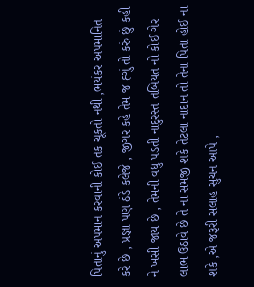પિતાનું અપમાન કરવાની કોઈ તક ચૂકતો નથી ,ભયંકર અપમાનિત કરે છે , પ્રજ્ઞા પણ ઠંડે કલેજે , જીગર કહે તેમ જ હ્ગું તો કરું છું કહી ને ખસી જાય છે , તેમની વધુ પડતી નાદુરસ્ત તબિયત નો કોઈ ગેર લાભ ઉઠાવે છે તે ના સમજી શકે તેટલા નાદાન તો તેના પિતા હોઈ ના શકે ,એ જરૂરી સલાહ સુચન આપે ,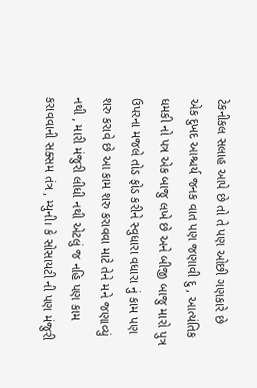ટેકનીકલ સલાહ આપે છે તો તે પણ ઓછી ગણકારે છે
એક દુખદ આશ્ચર્ય જનક વાત પણ જણાવી દુ , આત્યંતિક ધમકી નો પત્ર એક બાજુ લખે છે અને બીજી બાજુ મારો પુત્ર ઉપરના મજલે તોડ ફોડ કરીને સ્વુધારા વધારા નું કામ પણ શરુ કરાવે છે આ કામ શરુ કરાવવા માટે તેને મને જણાવ્યું નથી , મારી મંજુરી લીધી નથી એટલું જ નહિ પણ કામ કરાવવાની સક્સમ તંત્ર , મ્યુની। કે સોસાયટી ની પણ મંજુરી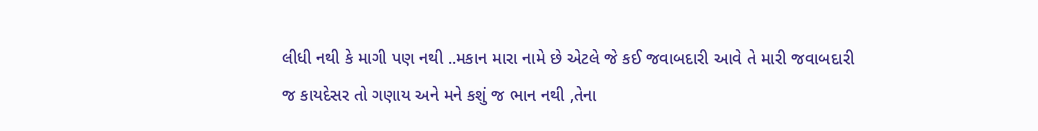લીધી નથી કે માગી પણ નથી ..મકાન મારા નામે છે એટલે જે કઈ જવાબદારી આવે તે મારી જવાબદારી જ કાયદેસર તો ગણાય અને મને કશું જ ભાન નથી ,તેના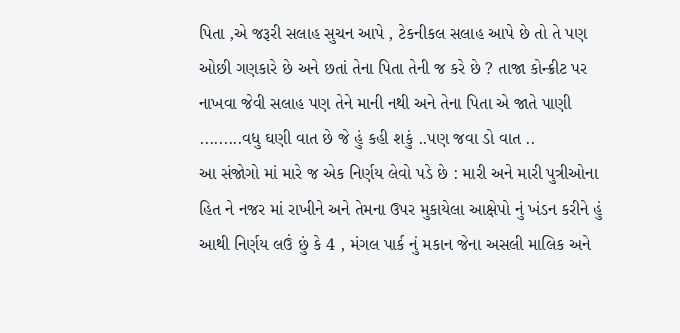પિતા ,એ જરૂરી સલાહ સુચન આપે , ટેકનીકલ સલાહ આપે છે તો તે પણ ઓછી ગણકારે છે અને છતાં તેના પિતા તેની જ કરે છે ? તાજા કોન્ક્રીટ પર નાખવા જેવી સલાહ પણ તેને માની નથી અને તેના પિતા એ જાતે પાણી .........વધુ ઘણી વાત છે જે હું કહી શકું ..પણ જવા ડો વાત ..
આ સંજોગો માં મારે જ એક નિર્ણય લેવો પડે છે : મારી અને મારી પુત્રીઓના હિત ને નજર માં રાખીને અને તેમના ઉપર મુકાયેલા આક્ષેપો નું ખંડન કરીને હું આથી નિર્ણય લઉં છું કે 4 , મંગલ પાર્ક નું મકાન જેના અસલી માલિક અને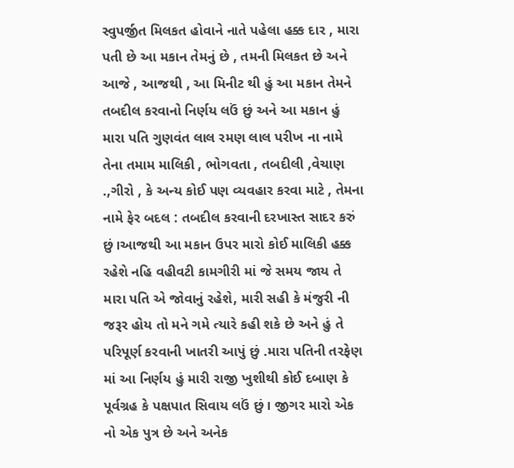સ્વુપર્જીત મિલકત હોવાને નાતે પહેલા હક્ક દાર , મારા પતી છે આ મકાન તેમનું છે , તમની મિલકત છે અને આજે , આજથી , આ મિનીટ થી હું આ મકાન તેમને તબદીલ કરવાનો નિર્ણય લઉં છું અને આ મકાન હું મારા પતિ ગુણવંત લાલ રમણ લાલ પરીખ ના નામે તેના તમામ માલિકી , ભોગવતા , તબદીલી ,વેચાણ .,ગીરો , કે અન્ય કોઈ પણ વ્યવહાર કરવા માટે , તેમના નામે ફેર બદલ : તબદીલ કરવાની દરખાસ્ત સાદર કરું છું।આજથી આ મકાન ઉપર મારો કોઈ માલિકી હક્ક રહેશે નહિ વહીવટી કામગીરી માં જે સમય જાય તે મારા પતિ એ જોવાનું રહેશે, મારી સહી કે મંજુરી ની જરૂર હોય તો મને ગમે ત્યારે કહી શકે છે અને હું તે પરિપૂર્ણ કરવાની ખાતરી આપું છું .મારા પતિની તરફેણ માં આ નિર્ણય હું મારી રાજી ખુશીથી કોઈ દબાણ કે પૂર્વગ્રહ કે પક્ષપાત સિવાય લઉં છું। જીગર મારો એક નો એક પુત્ર છે અને અનેક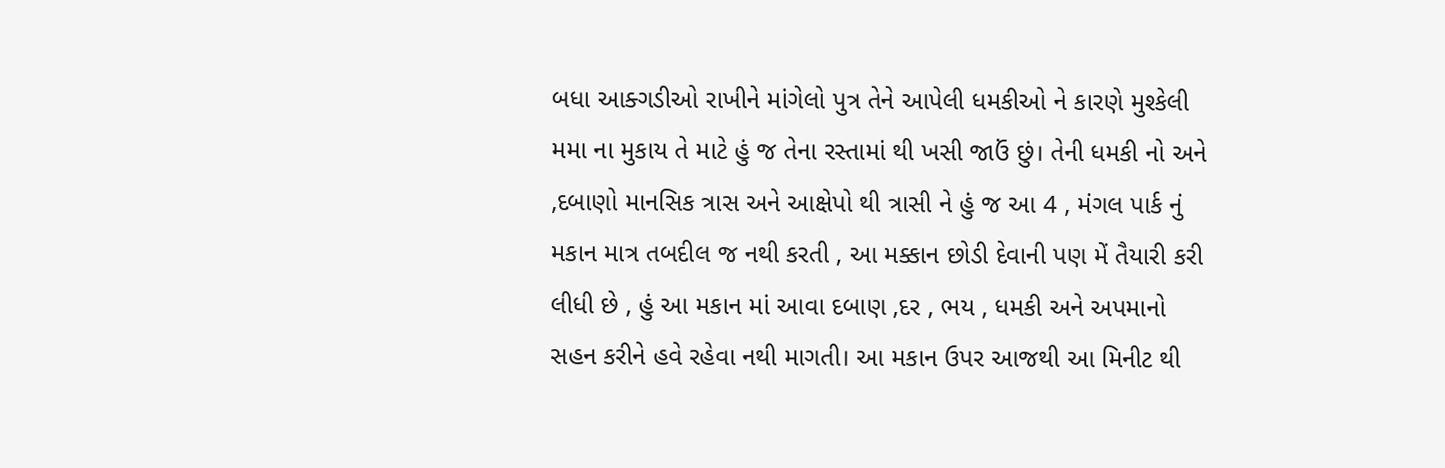બધા આક્ગડીઓ રાખીને માંગેલો પુત્ર તેને આપેલી ધમકીઓ ને કારણે મુશ્કેલી મમા ના મુકાય તે માટે હું જ તેના રસ્તામાં થી ખસી જાઉં છું। તેની ધમકી નો અને ,દબાણો માનસિક ત્રાસ અને આક્ષેપો થી ત્રાસી ને હું જ આ 4 , મંગલ પાર્ક નું મકાન માત્ર તબદીલ જ નથી કરતી , આ મક્કાન છોડી દેવાની પણ મેં તૈયારી કરી લીધી છે , હું આ મકાન માં આવા દબાણ ,દર , ભય , ધમકી અને અપમાનો સહન કરીને હવે રહેવા નથી માગતી। આ મકાન ઉપર આજથી આ મિનીટ થી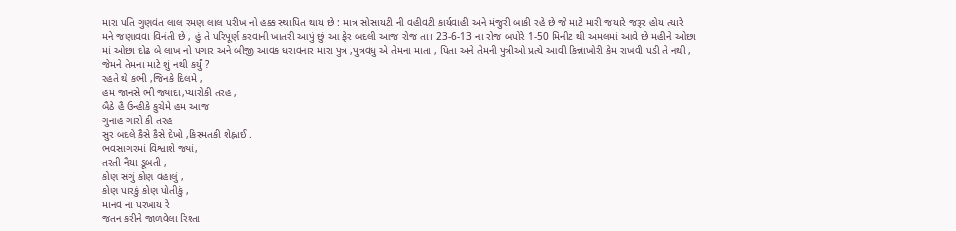મારા પતિ ગુણવંત લાલ રમણ લાલ પરીખ નો હક્ક સ્થાપિત થાય છે : માત્ર સોસાયટી ની વહીવટી કાર્યવાહી અને મંજુરી બાકી રહે છે જે માટે મારી જયારે જરૂર હોય ત્યારે મને જણાવવા વિનંતી છે , હું તે પરિપૂર્ણ કરવાની ખાતરી આપું છું આ ફેર બદલી આજ રોજ તા। 23-6-13 ના રોજ બપોરે 1-50 મિનીટ થી અમલમાં આવે છે મહીને ઓછા માં ઓછા દોઢ બે લાખ નો પગાર અને બીજી આવક ધરાવનાર મારા પુત્ર ,પુત્રવધુ એ તેમના માતા , પિતા અને તેમની પુત્રીઓ પ્રત્યે આવી કિન્નાખોરી કેમ રાખવી પડી તે નથી , જેમને તેમના માટે શું નથી કર્યું ?
રહતે થે કભી ,જિનકે દિલમે ,
હમ જાનસે ભી જ્યાદા,પ્યારોકી તરહ ,
બૈઠે હૈ ઉન્હીકે કુચેમે હમ આજ
ગુનાહ ગારો કી તરહ
સુર બદલે કૈસે કૈસે દેખો ,કિસ્મતકી શેહ્નાઈ .
ભવસાગરમાં વિશ્વાશે જ્યાં,
તરતી નૈયા ડૂબતી ,
કોણ સગું કોણ વહાલું ,
કોણ પારકું કોણ પોતીકું ,
માનવ ના પરખાય રે
જતન કરીને જાળવેલા રિશ્તા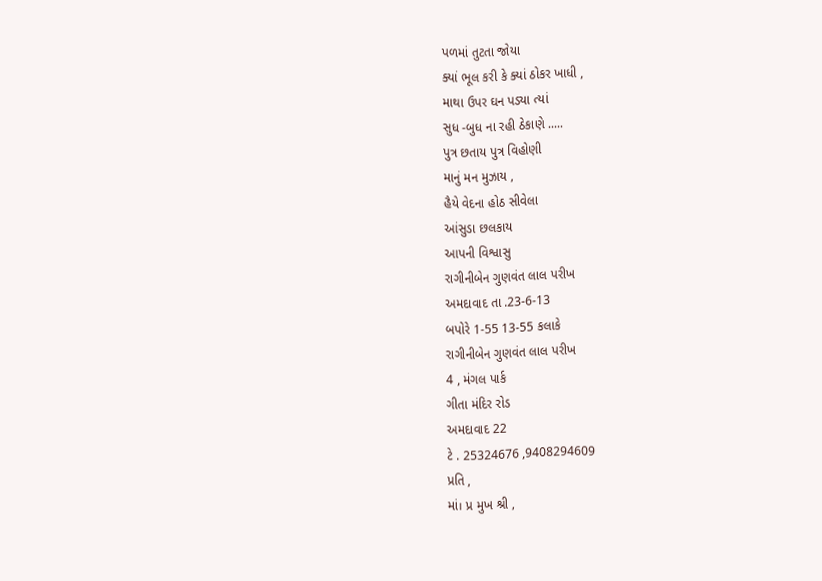પળમાં તુટતા જોયા
ક્યાં ભૂલ કરી કે ક્યાં ઠોકર ખાધી ,
માથા ઉપર ઘન પડ્યા ત્યાં
સુધ -બુધ ના રહી ઠેકાણે .....
પુત્ર છતાય પુત્ર વિહોણી
માનું મન મુઝાય ,
હૈયે વેદના હોઠ સીવેલા
આંસુડા છલકાય
આપની વિશ્વાસુ
રાગીનીબેન ગુણવંત લાલ પરીખ
અમદાવાદ તા .23-6-13
બપોરે 1-55 13-55 કલાકે
રાગીનીબેન ગુણવંત લાલ પરીખ
4 , મંગલ પાર્ક
ગીતા મંદિર રોડ
અમદાવાદ 22
ટે . 25324676 ,9408294609
પ્રતિ ,
માં। પ્ર મુખ શ્રી ,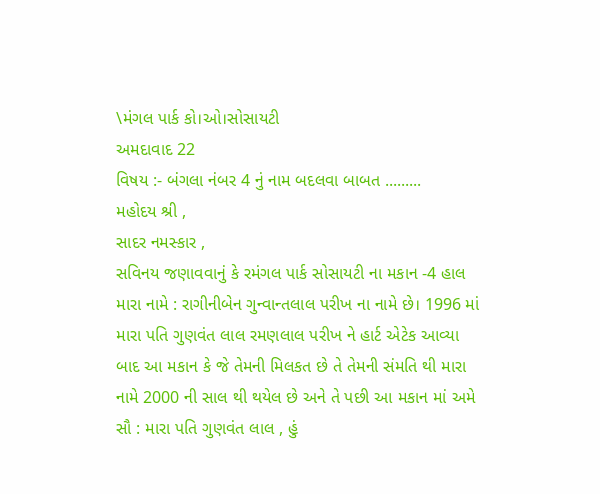\મંગલ પાર્ક કો।ઓ।સોસાયટી
અમદાવાદ 22
વિષય :- બંગલા નંબર 4 નું નામ બદલવા બાબત .........
મહોદય શ્રી ,
સાદર નમસ્કાર ,
સવિનય જણાવવાનું કે રમંગલ પાર્ક સોસાયટી ના મકાન -4 હાલ મારા નામે : રાગીનીબેન ગુન્વાન્તલાલ પરીખ ના નામે છે। 1996 માં મારા પતિ ગુણવંત લાલ રમણલાલ પરીખ ને હાર્ટ એટેક આવ્યા બાદ આ મકાન કે જે તેમની મિલકત છે તે તેમની સંમતિ થી મારા નામે 2000 ની સાલ થી થયેલ છે અને તે પછી આ મકાન માં અમે સૌ : મારા પતિ ગુણવંત લાલ , હું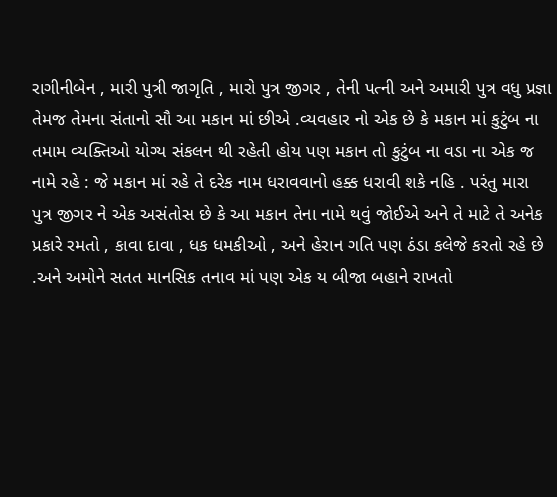રાગીનીબેન , મારી પુત્રી જાગૃતિ , મારો પુત્ર જીગર , તેની પત્ની અને અમારી પુત્ર વધુ પ્રજ્ઞા તેમજ તેમના સંતાનો સૌ આ મકાન માં છીએ .વ્યવહાર નો એક છે કે મકાન માં કુટુંબ ના તમામ વ્યક્તિઓ યોગ્ય સંકલન થી રહેતી હોય પણ મકાન તો કુટુંબ ના વડા ના એક જ નામે રહે : જે મકાન માં રહે તે દરેક નામ ધરાવવાનો હક્ક ધરાવી શકે નહિ . પરંતુ મારા પુત્ર જીગર ને એક અસંતોસ છે કે આ મકાન તેના નામે થવું જોઈએ અને તે માટે તે અનેક પ્રકારે રમતો , કાવા દાવા , ધક ધમકીઓ , અને હેરાન ગતિ પણ ઠંડા કલેજે કરતો રહે છે .અને અમોને સતત માનસિક તનાવ માં પણ એક ય બીજા બહાને રાખતો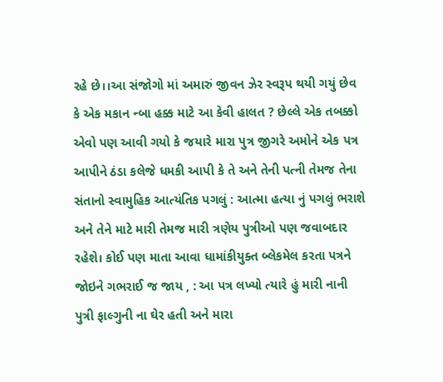રહે છે।।આ સંજોગો માં અમારું જીવન ઝેર સ્વરૂપ થયી ગયું છેવ કે એક મકાન ન્બા હક્ક માટે આ કેવી હાલત ? છેલ્લે એક તબક્કો એવો પણ આવી ગયો કે જયારે મારા પુત્ર જીગરે અમોને એક પત્ર આપીને ઠંડા કલેજે ધમકી આપી કે તે અને તેની પત્ની તેમજ તેના સંતાનો સ્વામુહિક આત્યંતિક પગલું : આત્મા હત્યા નું પગલું ભરાશે અને તેને માટે મારી તેમજ મારી ત્રણેય પુત્રીઓ પણ જવાબદાર રહેશે। કોઈ પણ માતા આવા ધામાંકીયુક્ત બ્લેકમેલ કરતા પત્રને જોઇને ગભરાઈ જ જાય , : આ પત્ર લખ્યો ત્યારે હું મારી નાની પુત્રી ફાલ્ગુની ના ઘેર હતી અને મારા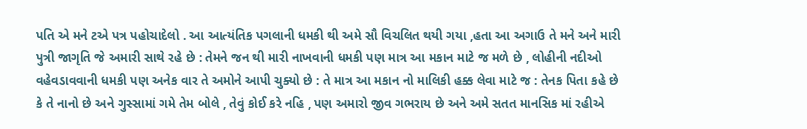પતિ એ મને ટએ પત્ર પહોચાદેલો . આ આત્યંતિક પગલાની ધમકી થી અમે સૌ વિચલિત થયી ગયા ,હતા આ અગાઉ તે મને અને મારી પુત્રી જાગૃતિ જે અમારી સાથે રહે છે : તેમને જન થી મારી નાખવાની ધમકી પણ માત્ર આ મકાન માટે જ મળે છે , લોહીની નદીઓ વહેવડાવવાની ધમકી પણ અનેક વાર તે અમોને આપી ચુક્યો છે : તે માત્ર આ મકાન નો માલિકી હક્ક લેવા માટે જ : તેનક પિતા કહે છે કે તે નાનો છે અને ગુસ્સામાં ગમે તેમ બોલે , તેવું કોઈ કરે નહિ , પણ અમારો જીવ ગભરાય છે અને અમે સતત માનસિક માં રહીએ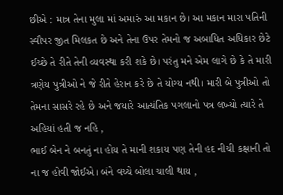છીએ : માત્ર તેના મુલા માં અમારું આ મકાન છે। આ મકાન મારા પતિની સ્વૌપર જીત મિલકત છે અને તેના ઉપર તેમનો જ અબાધિત અધિકાર છેટે ઈચ્છે તે રીતે તેની વ્યવસ્થા કરી શકે છે। પરંતુ મને એમ લાગે છે કે તે મારી ત્રણેય પુત્રીઓ ને જે રીતે હેરાન કરે છે તે યોગ્ય નથી। મારી બે પુત્રીઓ તો તેમના સાસરે રહે છે અને જયારે આત્યંતિક પગલાનો પત્ર લખ્યો ત્યારે તે અહિયાં હતી જ નહિ ,
ભાઈ બેન ને બનતું ના હોય તે માની શકાય પણ તેની હદ નીચી કક્ષાની તો ના જ હોવી જોઈએ। બંને વચ્ચે બોલા ચાલી થાય ,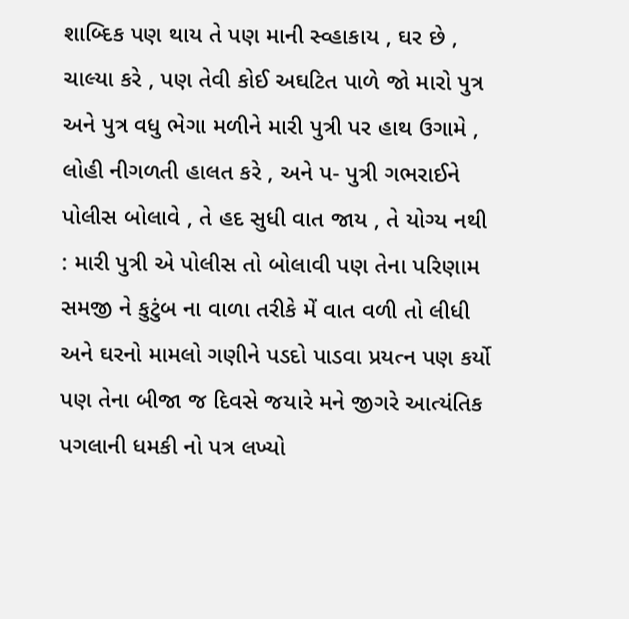શાબ્દિક પણ થાય તે પણ માની સ્વ્હાકાય , ઘર છે , ચાલ્યા કરે , પણ તેવી કોઈ અઘટિત પાળે જો મારો પુત્ર અને પુત્ર વધુ ભેગા મળીને મારી પુત્રી પર હાથ ઉગામે , લોહી નીગળતી હાલત કરે , અને પ- પુત્રી ગભરાઈને પોલીસ બોલાવે , તે હદ સુધી વાત જાય , તે યોગ્ય નથી : મારી પુત્રી એ પોલીસ તો બોલાવી પણ તેના પરિણામ સમજી ને કુટુંબ ના વાળા તરીકે મેં વાત વળી તો લીધી અને ઘરનો મામલો ગણીને પડદો પાડવા પ્રયત્ન પણ કર્યો પણ તેના બીજા જ દિવસે જયારે મને જીગરે આત્યંતિક પગલાની ધમકી નો પત્ર લખ્યો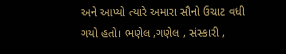અને આપ્યો ત્યારે અમારા સૌનો ઉચાટ વધી ગયો હતો। ભણેલ ,ગણેલ , સંસ્કારી ,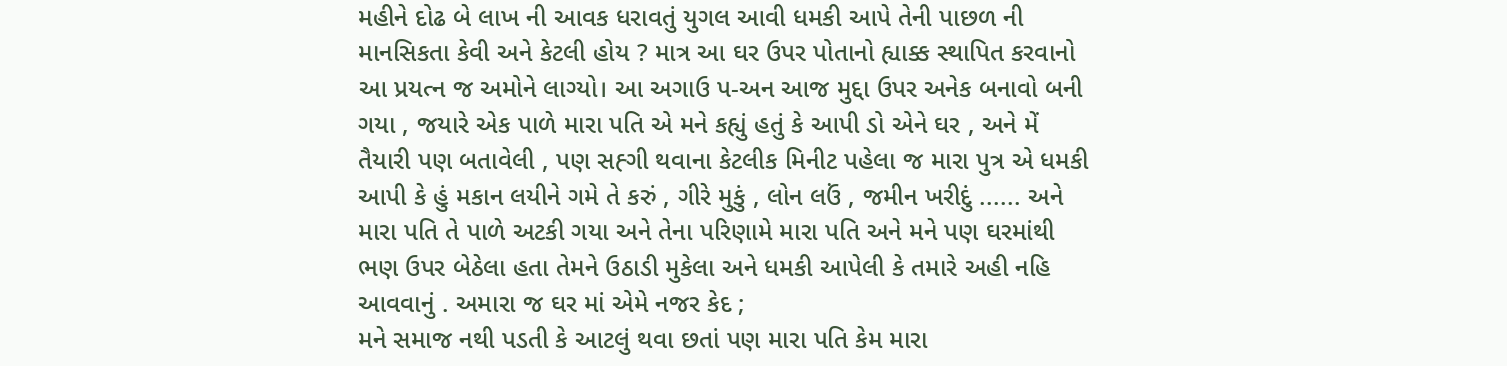મહીને દોઢ બે લાખ ની આવક ધરાવતું યુગલ આવી ધમકી આપે તેની પાછળ ની માનસિકતા કેવી અને કેટલી હોય ? માત્ર આ ઘર ઉપર પોતાનો હ્યાક્ક સ્થાપિત કરવાનો આ પ્રયત્ન જ અમોને લાગ્યો। આ અગાઉ પ-અન આજ મુદ્દા ઉપર અનેક બનાવો બની ગયા , જયારે એક પાળે મારા પતિ એ મને કહ્યું હતું કે આપી ડો એને ઘર , અને મેં તૈયારી પણ બતાવેલી , પણ સહ્ગી થવાના કેટલીક મિનીટ પહેલા જ મારા પુત્ર એ ધમકી આપી કે હું મકાન લયીને ગમે તે કરું , ગીરે મુકું , લોન લઉં , જમીન ખરીદું ...... અને મારા પતિ તે પાળે અટકી ગયા અને તેના પરિણામે મારા પતિ અને મને પણ ઘરમાંથી ભણ ઉપર બેઠેલા હતા તેમને ઉઠાડી મુકેલા અને ધમકી આપેલી કે તમારે અહી નહિ આવવાનું . અમારા જ ઘર માં એમે નજર કેદ ;
મને સમાજ નથી પડતી કે આટલું થવા છતાં પણ મારા પતિ કેમ મારા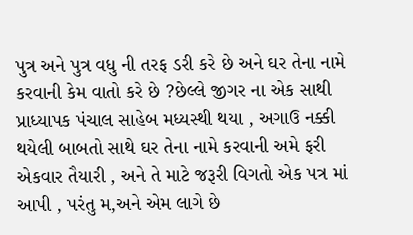પુત્ર અને પુત્ર વધુ ની તરફ ડરી કરે છે અને ઘર તેના નામે કરવાની કેમ વાતો કરે છે ?છેલ્લે જીગર ના એક સાથી પ્રાધ્યાપક પંચાલ સાહેબ મધ્યસ્થી થયા , અગાઉ નક્કી થયેલી બાબતો સાથે ઘર તેના નામે કરવાની અમે ફરી એકવાર તૈયારી , અને તે માટે જરૂરી વિગતો એક પત્ર માં આપી , પરંતુ મ,અને એમ લાગે છે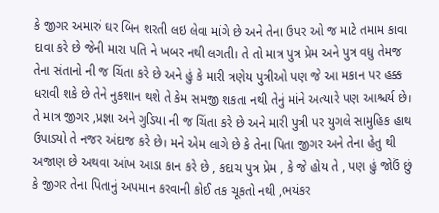કે જીગર અમારું ઘર બિન શરતી લઇ લેવા માંગે છે અને તેના ઉપર ઓ જ માટે તમામ કાવા દાવા કરે છે જેની મારા પતિ ને ખબર નથી લગતી। તે તો માત્ર પુત્ર પ્રેમ અને પુત્ર વધુ તેમજ તેના સંતાનો ની જ ચિંતા કરે છે અને હું કે મારી ત્રણેય પુત્રીઓ પણ જે આ મકાન પર હક્ક ધરાવી શકે છે તેને નુકશાન થશે તે કેમ સમજી શકતા નથી તેનું માંને અત્યારે પણ આશ્ચર્ય છે। તે માત્ર જીગર ,પ્રજ્ઞા અને ગુડિયા ની જ ચિંતા કરે છે અને મારી પુત્રી પર યુગલે સામુહિક હાથ ઉપાડ્યો તે નજર અંદાજ કરે છે। મને એમ લાગે છે કે તેના પિતા જીગર અને તેના હેતુ થી અજાણ છે અથવા આંખ આડા કાન કરે છે , કદાચ પુત્ર પ્રેમ , કે જે હોય તે , પણ હું જોઉં છું કે જીગર તેના પિતાનું અપમાન કરવાની કોઈ તક ચૂકતો નથી ,ભયંકર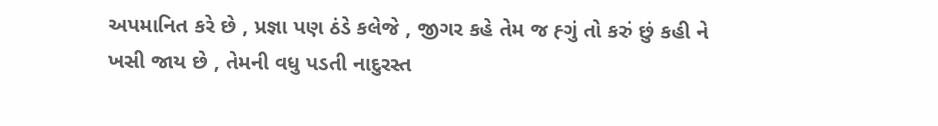અપમાનિત કરે છે , પ્રજ્ઞા પણ ઠંડે કલેજે , જીગર કહે તેમ જ હ્ગું તો કરું છું કહી ને ખસી જાય છે , તેમની વધુ પડતી નાદુરસ્ત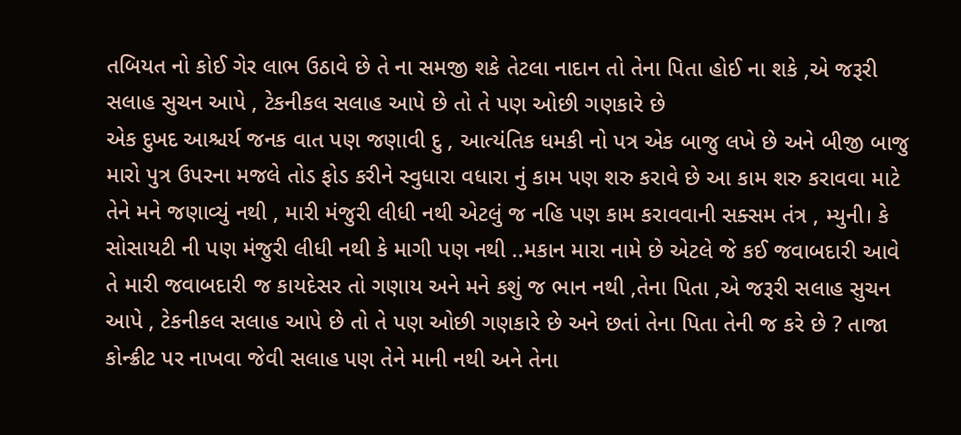તબિયત નો કોઈ ગેર લાભ ઉઠાવે છે તે ના સમજી શકે તેટલા નાદાન તો તેના પિતા હોઈ ના શકે ,એ જરૂરી સલાહ સુચન આપે , ટેકનીકલ સલાહ આપે છે તો તે પણ ઓછી ગણકારે છે
એક દુખદ આશ્ચર્ય જનક વાત પણ જણાવી દુ , આત્યંતિક ધમકી નો પત્ર એક બાજુ લખે છે અને બીજી બાજુ મારો પુત્ર ઉપરના મજલે તોડ ફોડ કરીને સ્વુધારા વધારા નું કામ પણ શરુ કરાવે છે આ કામ શરુ કરાવવા માટે તેને મને જણાવ્યું નથી , મારી મંજુરી લીધી નથી એટલું જ નહિ પણ કામ કરાવવાની સક્સમ તંત્ર , મ્યુની। કે સોસાયટી ની પણ મંજુરી લીધી નથી કે માગી પણ નથી ..મકાન મારા નામે છે એટલે જે કઈ જવાબદારી આવે તે મારી જવાબદારી જ કાયદેસર તો ગણાય અને મને કશું જ ભાન નથી ,તેના પિતા ,એ જરૂરી સલાહ સુચન આપે , ટેકનીકલ સલાહ આપે છે તો તે પણ ઓછી ગણકારે છે અને છતાં તેના પિતા તેની જ કરે છે ? તાજા કોન્ક્રીટ પર નાખવા જેવી સલાહ પણ તેને માની નથી અને તેના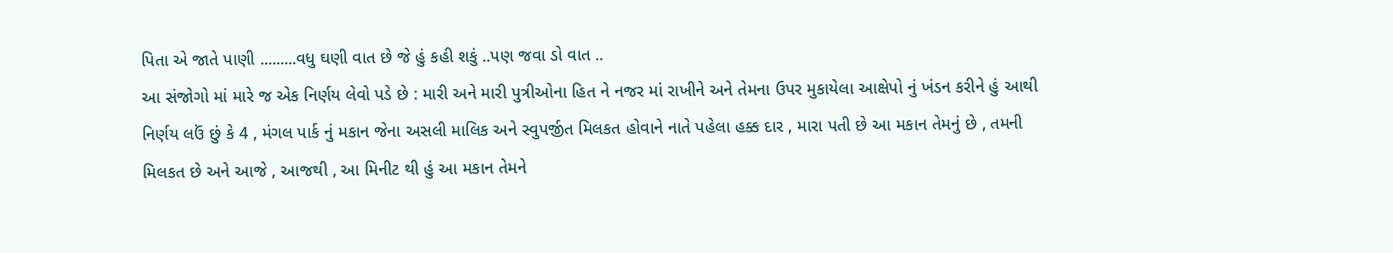પિતા એ જાતે પાણી .........વધુ ઘણી વાત છે જે હું કહી શકું ..પણ જવા ડો વાત ..
આ સંજોગો માં મારે જ એક નિર્ણય લેવો પડે છે : મારી અને મારી પુત્રીઓના હિત ને નજર માં રાખીને અને તેમના ઉપર મુકાયેલા આક્ષેપો નું ખંડન કરીને હું આથી નિર્ણય લઉં છું કે 4 , મંગલ પાર્ક નું મકાન જેના અસલી માલિક અને સ્વુપર્જીત મિલકત હોવાને નાતે પહેલા હક્ક દાર , મારા પતી છે આ મકાન તેમનું છે , તમની મિલકત છે અને આજે , આજથી , આ મિનીટ થી હું આ મકાન તેમને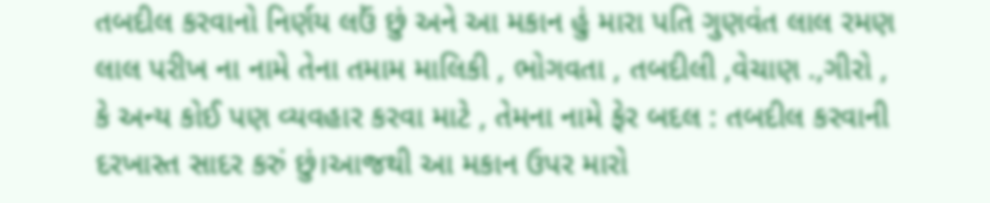તબદીલ કરવાનો નિર્ણય લઉં છું અને આ મકાન હું મારા પતિ ગુણવંત લાલ રમણ લાલ પરીખ ના નામે તેના તમામ માલિકી , ભોગવતા , તબદીલી ,વેચાણ .,ગીરો , કે અન્ય કોઈ પણ વ્યવહાર કરવા માટે , તેમના નામે ફેર બદલ : તબદીલ કરવાની દરખાસ્ત સાદર કરું છું।આજથી આ મકાન ઉપર મારો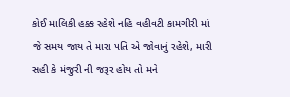કોઈ માલિકી હક્ક રહેશે નહિ વહીવટી કામગીરી માં જે સમય જાય તે મારા પતિ એ જોવાનું રહેશે, મારી સહી કે મંજુરી ની જરૂર હોય તો મને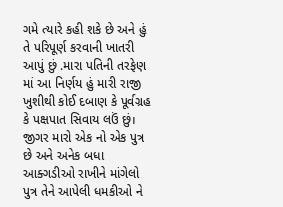ગમે ત્યારે કહી શકે છે અને હું તે પરિપૂર્ણ કરવાની ખાતરી આપું છું .મારા પતિની તરફેણ માં આ નિર્ણય હું મારી રાજી ખુશીથી કોઈ દબાણ કે પૂર્વગ્રહ કે પક્ષપાત સિવાય લઉં છું। જીગર મારો એક નો એક પુત્ર છે અને અનેક બધા આક્ગડીઓ રાખીને માંગેલો પુત્ર તેને આપેલી ધમકીઓ ને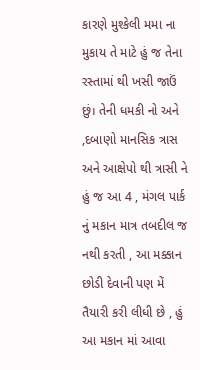કારણે મુશ્કેલી મમા ના મુકાય તે માટે હું જ તેના રસ્તામાં થી ખસી જાઉં છું। તેની ધમકી નો અને ,દબાણો માનસિક ત્રાસ અને આક્ષેપો થી ત્રાસી ને હું જ આ 4 , મંગલ પાર્ક નું મકાન માત્ર તબદીલ જ નથી કરતી , આ મક્કાન છોડી દેવાની પણ મેં તૈયારી કરી લીધી છે , હું આ મકાન માં આવા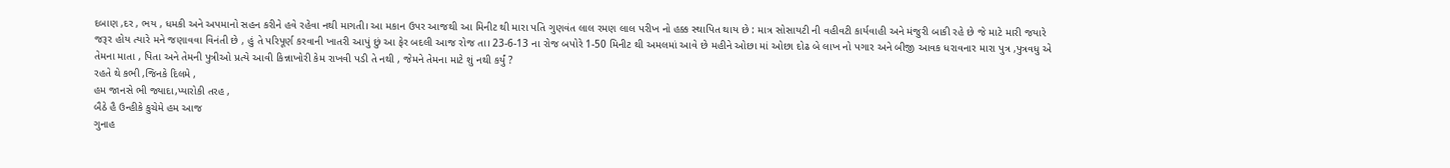દબાણ ,દર , ભય , ધમકી અને અપમાનો સહન કરીને હવે રહેવા નથી માગતી। આ મકાન ઉપર આજથી આ મિનીટ થી મારા પતિ ગુણવંત લાલ રમણ લાલ પરીખ નો હક્ક સ્થાપિત થાય છે : માત્ર સોસાયટી ની વહીવટી કાર્યવાહી અને મંજુરી બાકી રહે છે જે માટે મારી જયારે જરૂર હોય ત્યારે મને જણાવવા વિનંતી છે , હું તે પરિપૂર્ણ કરવાની ખાતરી આપું છું આ ફેર બદલી આજ રોજ તા। 23-6-13 ના રોજ બપોરે 1-50 મિનીટ થી અમલમાં આવે છે મહીને ઓછા માં ઓછા દોઢ બે લાખ નો પગાર અને બીજી આવક ધરાવનાર મારા પુત્ર ,પુત્રવધુ એ તેમના માતા , પિતા અને તેમની પુત્રીઓ પ્રત્યે આવી કિન્નાખોરી કેમ રાખવી પડી તે નથી , જેમને તેમના માટે શું નથી કર્યું ?
રહતે થે કભી ,જિનકે દિલમે ,
હમ જાનસે ભી જ્યાદા,પ્યારોકી તરહ ,
બૈઠે હૈ ઉન્હીકે કુચેમે હમ આજ
ગુનાહ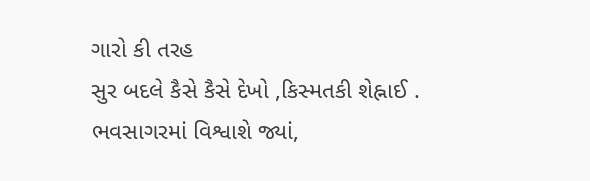ગારો કી તરહ
સુર બદલે કૈસે કૈસે દેખો ,કિસ્મતકી શેહ્નાઈ .
ભવસાગરમાં વિશ્વાશે જ્યાં,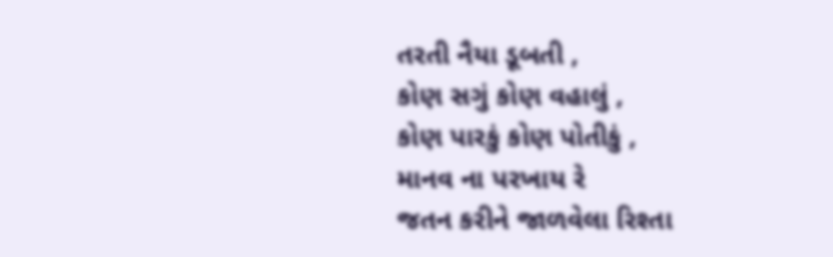તરતી નૈયા ડૂબતી ,
કોણ સગું કોણ વહાલું ,
કોણ પારકું કોણ પોતીકું ,
માનવ ના પરખાય રે
જતન કરીને જાળવેલા રિશ્તા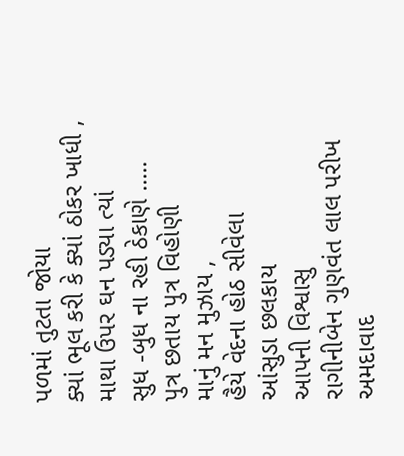પળમાં તુટતા જોયા
ક્યાં ભૂલ કરી કે ક્યાં ઠોકર ખાધી ,
માથા ઉપર ઘન પડ્યા ત્યાં
સુધ -બુધ ના રહી ઠેકાણે .....
પુત્ર છતાય પુત્ર વિહોણી
માનું મન મુઝાય ,
હૈયે વેદના હોઠ સીવેલા
આંસુડા છલકાય
આપની વિશ્વાસુ
રાગીનીબેન ગુણવંત લાલ પરીખ
અમદાવાદ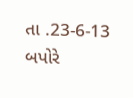તા .23-6-13
બપોરે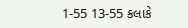1-55 13-55 કલાકે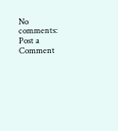No comments:
Post a Comment